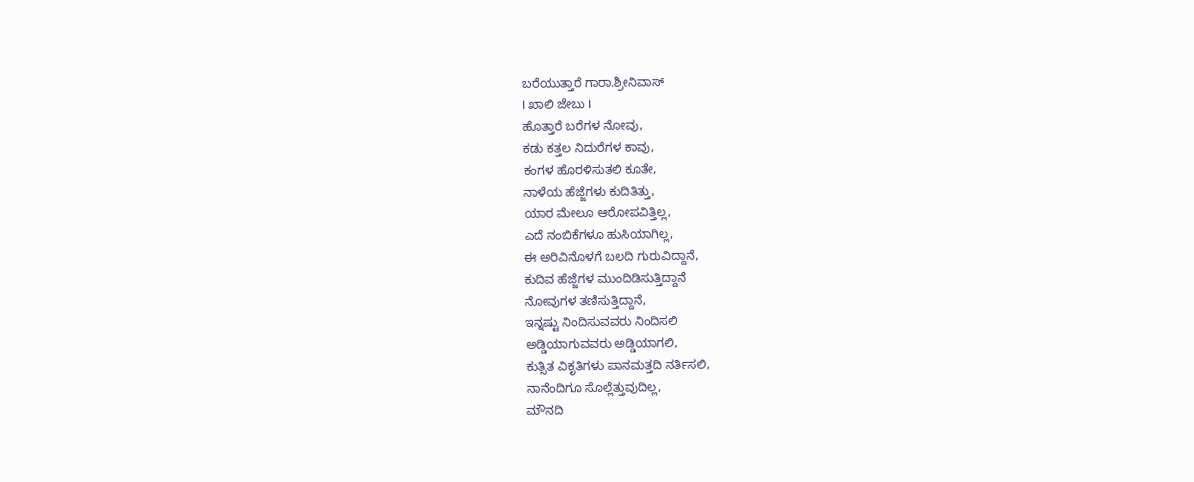ಬರೆಯುತ್ತಾರೆ ಗಾರಾ.ಶ್ರೀನಿವಾಸ್
I ಖಾಲಿ ಜೇಬು I
ಹೊತ್ತಾರೆ ಬರೆಗಳ ನೋವು,
ಕಡು ಕತ್ತಲ ನಿದುರೆಗಳ ಕಾವು,
ಕಂಗಳ ಹೊರಳಿಸುತಲಿ ಕೂತೇ,
ನಾಳೆಯ ಹೆಜ್ಜೆಗಳು ಕುದಿತಿತ್ತು,
ಯಾರ ಮೇಲೂ ಆರೋಪವಿತ್ತಿಲ್ಲ,
ಎದೆ ನಂಬಿಕೆಗಳೂ ಹುಸಿಯಾಗಿಲ್ಲ,
ಈ ಅರಿವಿನೊಳಗೆ ಬಲದಿ ಗುರುವಿದ್ದಾನೆ,
ಕುದಿವ ಹೆಜ್ಜೆಗಳ ಮುಂದಿಡಿಸುತ್ತಿದ್ದಾನೆ
ನೋವುಗಳ ತಣಿಸುತ್ತಿದ್ದಾನೆ,
ಇನ್ನಷ್ಟು ನಿಂದಿಸುವವರು ನಿಂದಿಸಲಿ
ಅಡ್ಡಿಯಾಗುವವರು ಅಡ್ಡಿಯಾಗಲಿ,
ಕುತ್ಸಿತ ವಿಕೃತಿಗಳು ಪಾನಮತ್ತದಿ ನರ್ತಿಸಲಿ,
ನಾನೆಂದಿಗೂ ಸೊಲ್ಲೆತ್ತುವುದಿಲ್ಲ,
ಮೌನದಿ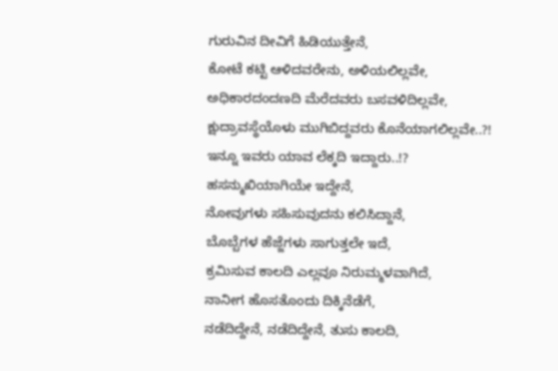ಗುರುವಿನ ದೀವಿಗೆ ಹಿಡಿಯುತ್ತೇನೆ,
ಕೋಟೆ ಕಟ್ಟಿ ಆಳಿದವರೇನು, ಅಳಿಯಲಿಲ್ಲವೇ,
ಅಧಿಕಾರದಂದಣದಿ ಮೆರೆದವರು ಬಸವಳಿದಿಲ್ಲವೇ,
ಕ್ಷುದ್ರಾವಸ್ಥೆಯೊಳು ಮುಗಿಬಿದ್ದವರು ಕೊನೆಯಾಗಲಿಲ್ಲವೇ..?!
ಇನ್ನೂ ಇವರು ಯಾವ ಲೆಕ್ಕದಿ ಇದ್ದಾರು..!?
ಹಸನ್ಮುಖಿಯಾಗಿಯೇ ಇದ್ದೇನೆ,
ನೋವುಗಳು ಸಹಿಸುವುದನು ಕಲಿಸಿದ್ದಾನೆ,
ಬೊಬ್ಬೆಗಳ ಹೆಜ್ಜೆಗಳು ಸಾಗುತ್ತಲೇ ಇದೆ,
ಕ್ರಮಿಸುವ ಕಾಲದಿ ಎಲ್ಲವೂ ನಿರುಮ್ಮಳವಾಗಿದೆ,
ನಾನೀಗ ಹೊಸತೊಂದು ದಿಕ್ಕಿನೆಡೆಗೆ,
ನಡೆದಿದ್ದೇನೆ, ನಡೆದಿದ್ದೇನೆ, ತುಸು ಕಾಲದಿ,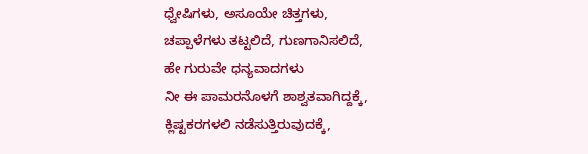ಧ್ವೇಷಿಗಳು, ಅಸೂಯೇ ಚಿತ್ತಗಳು,
ಚಪ್ಪಾಳೆಗಳು ತಟ್ಟಲಿದೆ, ಗುಣಗಾನಿಸಲಿದೆ,
ಹೇ ಗುರುವೇ ಧನ್ಯವಾದಗಳು
ನೀ ಈ ಪಾಮರನೊಳಗೆ ಶಾಶ್ವತವಾಗಿದ್ದಕ್ಕೆ,
ಕ್ಲಿಷ್ಟಕರಗಳಲಿ ನಡೆಸುತ್ತಿರುವುದಕ್ಕೆ,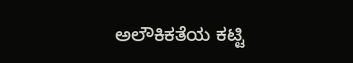ಅಲೌಕಿಕತೆಯ ಕಟ್ಟಿ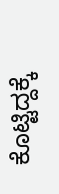ಕೊಟ್ಟಿದ್ದಕ್ಕೆ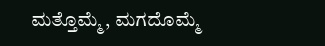ಮತ್ತೊಮ್ಮೆ, ಮಗದೊಮ್ಮೆ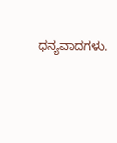ಧನ್ಯವಾದಗಳು.